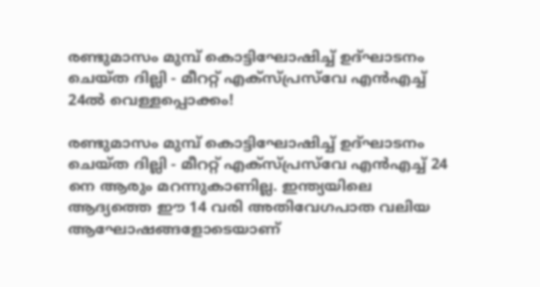രണ്ടുമാസം മുമ്പ് കൊട്ടിഘോഷിച്ച് ഉദ്ഘാടനം ചെയ്ത ദില്ലി - മീററ്റ് എക്‌സ്പ്രസ്‌വേ എന്‍എച്ച് 24ല്‍ വെള്ളപ്പൊക്കം!

രണ്ടുമാസം മുമ്പ് കൊട്ടിഘോഷിച്ച് ഉദ്ഘാടനം ചെയ്ത ദില്ലി - മീററ്റ് എക്‌സ്പ്രസ്‌വേ എന്‍എച്ച് 24 നെ ആരും മറന്നുകാണില്ല. ഇന്ത്യയിലെ ആദ്യത്തെ ഈ 14 വരി അതിവേഗപാത വലിയ ആഘോഷങ്ങളോടെയാണ്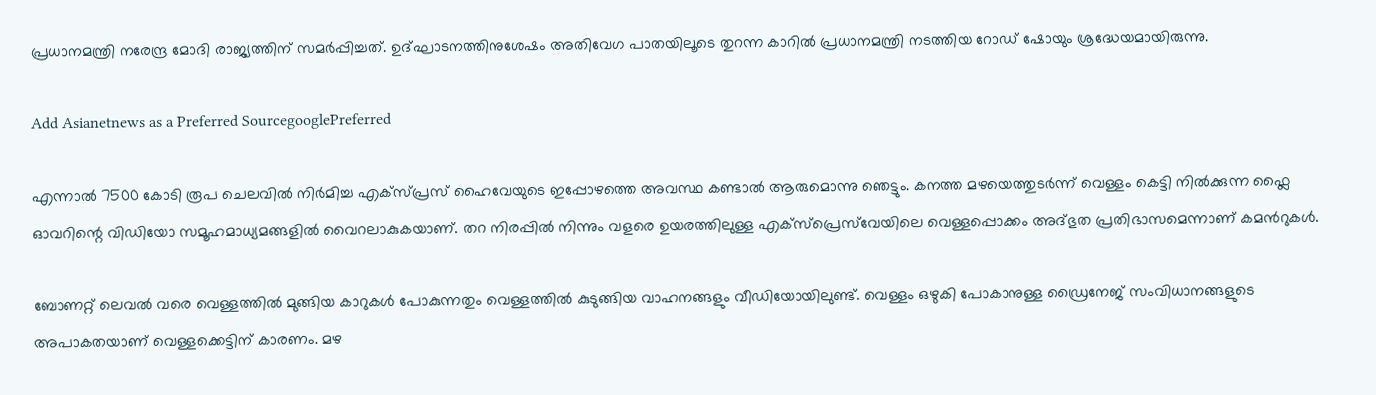പ്രധാനമന്ത്രി നരേന്ദ്ര മോദി രാജ്യത്തിന് സമർപ്പിച്ചത്. ഉദ്ഘാടനത്തിനുശേഷം അതിവേഗ പാതയിലൂടെ തുറന്ന കാറിൽ പ്രധാനമന്ത്രി നടത്തിയ റോഡ് ഷോയും ശ്രദ്ധേയമായിരുന്നു.

Add Asianetnews as a Preferred SourcegooglePreferred

എന്നാല്‍ 7500 കോടി രൂപ ചെലവിൽ നിർമിച്ച എക്‌സ്‌പ്രസ് ഹൈവേയുടെ ഇപ്പോഴത്തെ അവസ്ഥ കണ്ടാല്‍ ആരുമൊന്നു ഞെട്ടും. കനത്ത മഴയെത്തുടർന്ന് വെള്ളം കെട്ടി നിൽക്കുന്ന ഫ്ലൈ ഓവറിന്റെ വിഡിയോ സമൂഹമാധ്യമങ്ങളിൽ വൈറലാകുകയാണ്. തറ നിരപ്പിൽ നിന്നും വളരെ ഉയരത്തിലുള്ള എക്സ്പ്രെസ്‌വേയിലെ വെള്ളപ്പൊക്കം അദ്ഭുത പ്രതിഭാസമെന്നാണ് കമന്‍റുകള്‍.

ബോണറ്റ് ലെവൽ വരെ വെള്ളത്തിൽ മുങ്ങിയ കാറുകള്‍ പോകുന്നതും വെള്ളത്തിൽ കുടുങ്ങിയ വാഹനങ്ങളും വീഡിയോയിലുണ്ട്. വെള്ളം ഒഴുകി പോകാനുള്ള ഡ്രൈനേജ് സംവിധാനങ്ങളുടെ അപാകതയാണ് വെള്ളക്കെട്ടിന് കാരണം. മഴ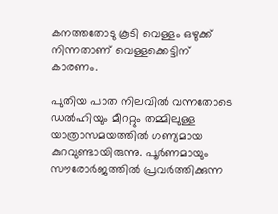കനത്തതോടു കൂടി വെള്ളം ഒഴുക്ക് നിന്നതാണ് വെള്ളക്കെട്ടിന് കാരണം.

പുതിയ പാത നിലവിൽ വന്നതോടെ ഡൽഹിയും മീററ്റും തമ്മിലുള്ള യാത്രാസമയത്തിൽ ഗണ്യമായ കുറവുണ്ടായിരുന്നു. പൂർണമായും സൗരോർജത്തിൽ പ്രവർത്തിക്കുന്ന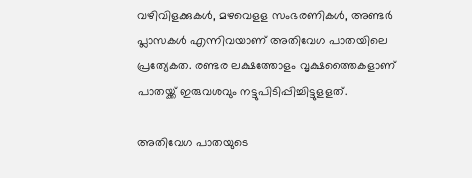വഴിവിളക്കുകൾ, മഴവെളള സംഭരണികൾ, അണ്ടർ പ്ലാസകൾ എന്നിവയാണ് അതിവേഗ പാതയിലെ പ്രത്യേകത. രണ്ടര ലക്ഷത്തോളം വൃക്ഷത്തൈകളാണ് പാതയ്ക്ക് ഇരുവശവും നട്ടുപിടിപ്പിച്ചിട്ടുളളത്.

അതിവേഗ പാതയുടെ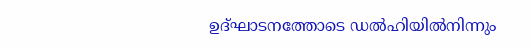ഉദ്ഘാടനത്തോടെ ഡൽഹിയിൽനിന്നും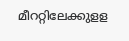മീററ്റിലേക്കുളള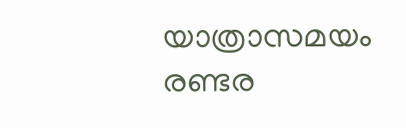യാത്രാസമയം രണ്ടര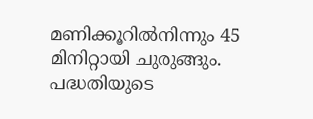മണിക്കൂറിൽനിന്നും 45 മിനിറ്റായി ചുരുങ്ങും. പദ്ധതിയുടെ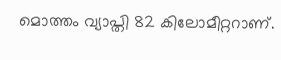മൊത്തം വ്യാപ്തി 82 കിലോമീറ്ററാണ്.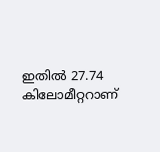ഇതിൽ 27.74 കിലോമീറ്ററാണ്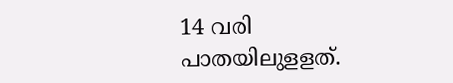14 വരി പാതയിലുളളത്.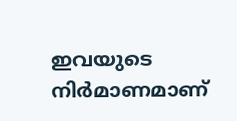ഇവയുടെ നിർമാണമാണ്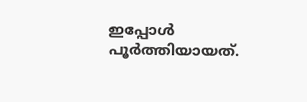ഇപ്പോൾ പൂർത്തിയായത്.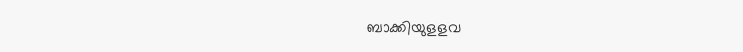ബാക്കിയുളളവ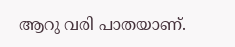ആറു വരി പാതയാണ്.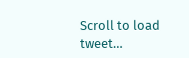Scroll to load tweet…